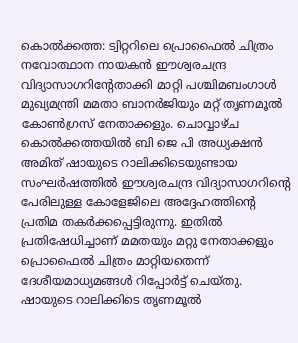കൊൽക്കത്ത: ട്വിറ്ററിലെ പ്രൊഫൈൽ ചിത്രം നവോത്ഥാന നായകൻ ഈശ്വരചന്ദ്ര വിദ്യാസാഗറിന്റേതാക്കി മാറ്റി പശ്ചിമബംഗാൾ മുഖ്യമന്ത്രി മമതാ ബാനർജിയും മറ്റ് തൃണമൂൽ കോൺഗ്രസ് നേതാക്കളും. ചൊവ്വാഴ്ച കൊൽക്കത്തയിൽ ബി ജെ പി അധ്യക്ഷൻ അമിത് ഷായുടെ റാലിക്കിടെയുണ്ടായ സംഘർഷത്തിൽ ഈശ്വരചന്ദ്ര വിദ്യാസാഗറിന്റെ പേരിലുള്ള കോളേജിലെ അദ്ദേഹത്തിന്റെ പ്രതിമ തകർക്കപ്പെട്ടിരുന്നു. ഇതിൽ പ്രതിഷേധിച്ചാണ് മമതയും മറ്റു നേതാക്കളും പ്രൊഫൈൽ ചിത്രം മാറ്റിയതെന്ന് ദേശീയമാധ്യമങ്ങൾ റിപ്പോർട്ട് ചെയ്തു. ഷായുടെ റാലിക്കിടെ തൃണമൂൽ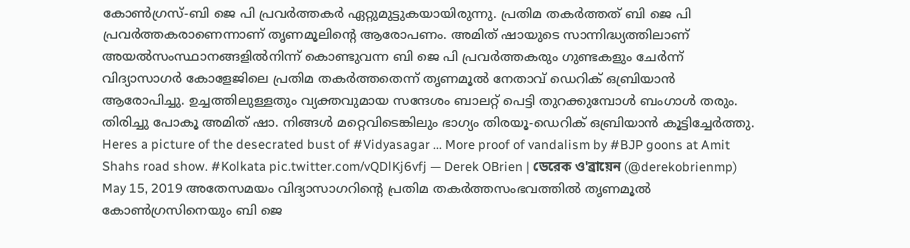കോൺഗ്രസ്-ബി ജെ പി പ്രവർത്തകർ ഏറ്റുമുട്ടുകയായിരുന്നു. പ്രതിമ തകർത്തത് ബി ജെ പി പ്രവർത്തകരാണെന്നാണ് തൃണമൂലിന്റെ ആരോപണം. അമിത് ഷായുടെ സാന്നിദ്ധ്യത്തിലാണ് അയൽസംസ്ഥാനങ്ങളിൽനിന്ന് കൊണ്ടുവന്ന ബി ജെ പി പ്രവർത്തകരും ഗുണ്ടകളും ചേർന്ന് വിദ്യാസാഗർ കോളേജിലെ പ്രതിമ തകർത്തതെന്ന് തൃണമൂൽ നേതാവ് ഡെറിക് ഒബ്രിയാൻ ആരോപിച്ചു. ഉച്ചത്തിലുള്ളതും വ്യക്തവുമായ സന്ദേശം ബാലറ്റ് പെട്ടി തുറക്കുമ്പോൾ ബംഗാൾ തരും. തിരിച്ചു പോകൂ അമിത് ഷാ. നിങ്ങൾ മറ്റെവിടെങ്കിലും ഭാഗ്യം തിരയൂ-ഡെറിക് ഒബ്രിയാൻ കൂട്ടിച്ചേർത്തു. Heres a picture of the desecrated bust of #Vidyasagar ... More proof of vandalism by #BJP goons at Amit Shahs road show. #Kolkata pic.twitter.com/vQDlKj6vfj — Derek OBrien | ডেরেক ও'ব্রায়েন (@derekobrienmp) May 15, 2019 അതേസമയം വിദ്യാസാഗറിന്റെ പ്രതിമ തകർത്തസംഭവത്തിൽ തൃണമൂൽ കോൺഗ്രസിനെയും ബി ജെ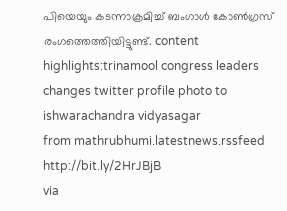പിയെയും കടന്നാക്രമിച്ച് ബംഗാൾ കോൺഗ്രസ് രംഗത്തെത്തിയിട്ടുണ്ട്. content highlights:trinamool congress leaders changes twitter profile photo to ishwarachandra vidyasagar
from mathrubhumi.latestnews.rssfeed http://bit.ly/2HrJBjB
via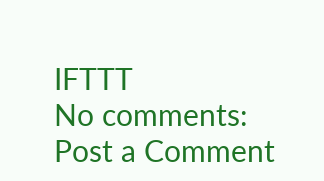IFTTT
No comments:
Post a Comment